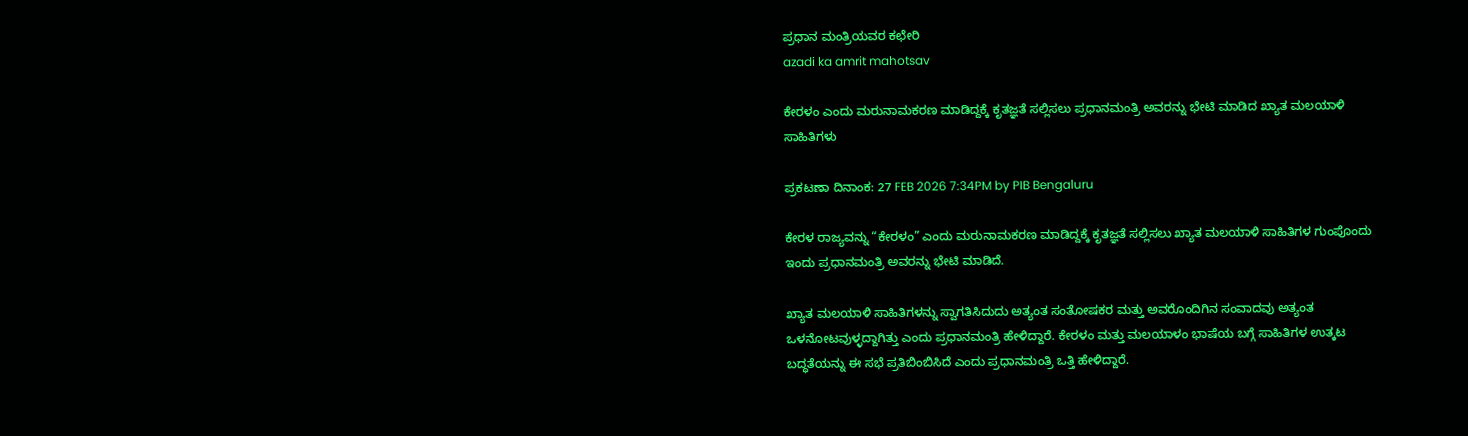ಪ್ರಧಾನ ಮಂತ್ರಿಯವರ ಕಛೇರಿ
azadi ka amrit mahotsav

ಕೇರಳಂ ಎಂದು ಮರುನಾಮಕರಣ ಮಾಡಿದ್ದಕ್ಕೆ ಕೃತಜ್ಞತೆ ಸಲ್ಲಿಸಲು ಪ್ರಧಾನಮಂತ್ರಿ ಅವರನ್ನು ಭೇಟಿ ಮಾಡಿದ ಖ್ಯಾತ ಮಲಯಾಳಿ ಸಾಹಿತಿಗಳು

ಪ್ರಕಟಣಾ ದಿನಾಂಕ: 27 FEB 2026 7:34PM by PIB Bengaluru

ಕೇರಳ ರಾಜ್ಯವನ್ನು “ಕೇರಳಂ” ಎಂದು ಮರುನಾಮಕರಣ ಮಾಡಿದ್ದಕ್ಕೆ ಕೃತಜ್ಞತೆ ಸಲ್ಲಿಸಲು ಖ್ಯಾತ ಮಲಯಾಳಿ ಸಾಹಿತಿಗಳ ಗುಂಪೊಂದು ಇಂದು ಪ್ರಧಾನಮಂತ್ರಿ ಅವರನ್ನು ಭೇಟಿ ಮಾಡಿದೆ.

ಖ್ಯಾತ ಮಲಯಾಳಿ ಸಾಹಿತಿಗಳನ್ನು ಸ್ವಾಗತಿಸಿದುದು ಅತ್ಯಂತ ಸಂತೋಷಕರ ಮತ್ತು ಅವರೊಂದಿಗಿನ ಸಂವಾದವು ಅತ್ಯಂತ ಒಳನೋಟವುಳ್ಳದ್ದಾಗಿತ್ತು ಎಂದು ಪ್ರಧಾನಮಂತ್ರಿ ಹೇಳಿದ್ದಾರೆ. ಕೇರಳಂ ಮತ್ತು ಮಲಯಾಳಂ ಭಾಷೆಯ ಬಗ್ಗೆ ಸಾಹಿತಿಗಳ ಉತ್ಕಟ ಬದ್ಧತೆಯನ್ನು ಈ ಸಭೆ ಪ್ರತಿಬಿಂಬಿಸಿದೆ ಎಂದು ಪ್ರಧಾನಮಂತ್ರಿ ಒತ್ತಿ ಹೇಳಿದ್ದಾರೆ.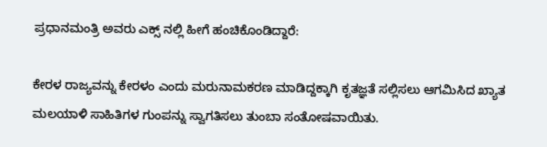ಪ್ರಧಾನಮಂತ್ರಿ ಅವರು ಎಕ್ಸ್‌ ನಲ್ಲಿ ಹೀಗೆ ಹಂಚಿಕೊಂಡಿದ್ದಾರೆ:

ಕೇರಳ ರಾಜ್ಯವನ್ನು ಕೇರಳಂ ಎಂದು ಮರುನಾಮಕರಣ ಮಾಡಿದ್ದಕ್ಕಾಗಿ ಕೃತಜ್ಞತೆ ಸಲ್ಲಿಸಲು ಆಗಮಿಸಿದ ಖ್ಯಾತ ಮಲಯಾಳಿ ಸಾಹಿತಿಗಳ ಗುಂಪನ್ನು ಸ್ವಾಗತಿಸಲು ತುಂಬಾ ಸಂತೋಷವಾಯಿತು.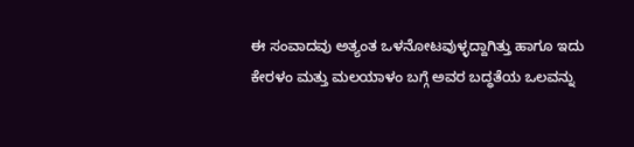ಈ ಸಂವಾದವು ಅತ್ಯಂತ ಒಳನೋಟವುಳ್ಳದ್ದಾಗಿತ್ತು ಹಾಗೂ ಇದು ಕೇರಳಂ ಮತ್ತು ಮಲಯಾಳಂ ಬಗ್ಗೆ ಅವರ ಬದ್ಧತೆಯ ಒಲವನ್ನು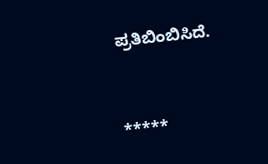ಪ್ರತಿಬಿಂಬಿಸಿದೆ.



*****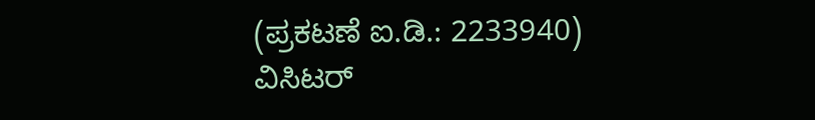(ಪ್ರಕಟಣೆ ಐ.ಡಿ.: 2233940) ವಿಸಿಟರ್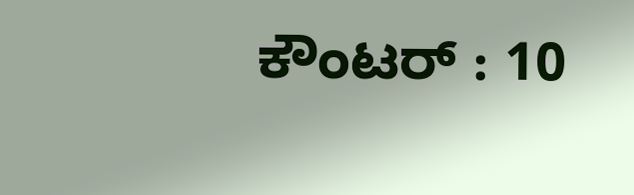ಕೌಂಟರ್ : 10